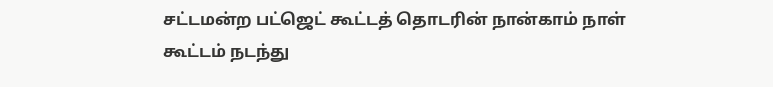சட்டமன்ற பட்ஜெட் கூட்டத் தொடரின் நான்காம் நாள் கூட்டம் நடந்து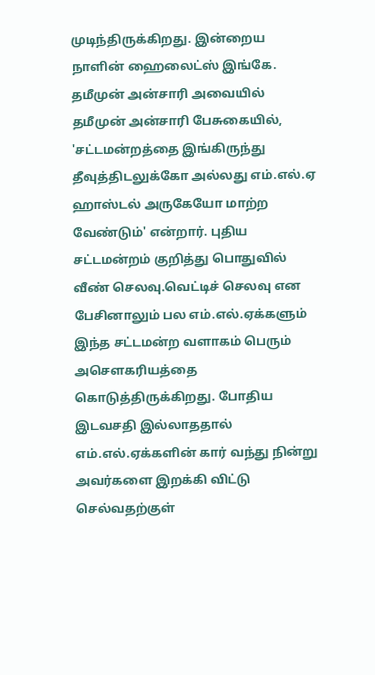முடிந்திருக்கிறது. இன்றைய நாளின் ஹைலைட்ஸ் இங்கே. தமீமுன் அன்சாரி அவையில் தமீமுன் அன்சாரி பேசுகையில், 'சட்டமன்றத்தை இங்கிருந்து தீவுத்திடலுக்கோ அல்லது எம்.எல்.ஏ ஹாஸ்டல் அருகேயோ மாற்ற வேண்டும்' என்றார். புதிய சட்டமன்றம் குறித்து பொதுவில் வீண் செலவு.வெட்டிச் செலவு என பேசினாலும் பல எம்.எல்.ஏக்களும் இந்த சட்டமன்ற வளாகம் பெரும் அசௌகரியத்தை கொடுத்திருக்கிறது. போதிய இடவசதி இல்லாததால் எம்.எல்.ஏக்களின் கார் வந்து நின்று அவர்களை இறக்கி விட்டு செல்வதற்குள்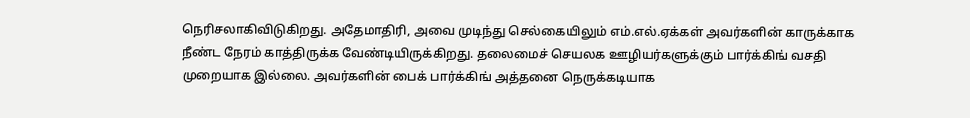நெரிசலாகிவிடுகிறது. அதேமாதிரி, அவை முடிந்து செல்கையிலும் எம்.எல்.ஏக்கள் அவர்களின் காருக்காக நீண்ட நேரம் காத்திருக்க வேண்டியிருக்கிறது. தலைமைச் செயலக ஊழியர்களுக்கும் பார்க்கிங் வசதி முறையாக இல்லை. அவர்களின் பைக் பார்க்கிங் அத்தனை நெருக்கடியாக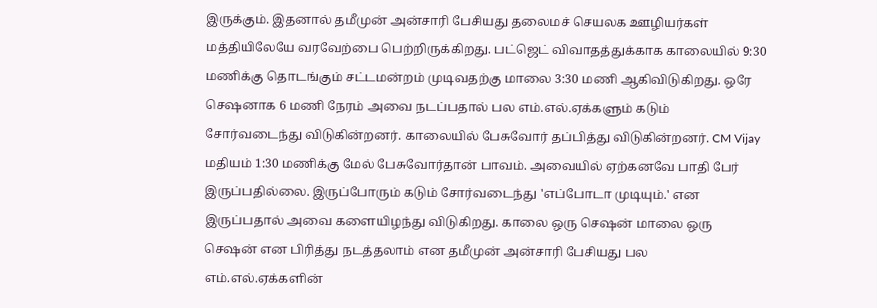இருக்கும். இதனால் தமீமுன் அன்சாரி பேசியது தலைமச் செயலக ஊழியர்கள் மத்தியிலேயே வரவேற்பை பெற்றிருக்கிறது. பட்ஜெட் விவாதத்துக்காக காலையில் 9:30 மணிக்கு தொடங்கும் சட்டமன்றம் முடிவதற்கு மாலை 3:30 மணி ஆகிவிடுகிறது. ஒரே செஷனாக 6 மணி நேரம் அவை நடப்பதால் பல எம்.எல்.ஏக்களும் கடும் சோர்வடைந்து விடுகின்றனர். காலையில் பேசுவோர் தப்பித்து விடுகின்றனர். CM Vijay மதியம் 1:30 மணிக்கு மேல் பேசுவோர்தான் பாவம். அவையில் ஏற்கனவே பாதி பேர் இருப்பதில்லை. இருப்போரும் கடும் சோர்வடைந்து 'எப்போடா முடியும்.' என இருப்பதால் அவை களையிழந்து விடுகிறது. காலை ஒரு செஷன் மாலை ஒரு செஷன் என பிரித்து நடத்தலாம் என தமீமுன் அன்சாரி பேசியது பல எம்.எல்.ஏக்களின்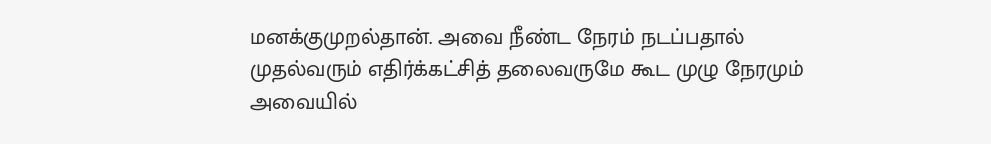மனக்குமுறல்தான். அவை நீண்ட நேரம் நடப்பதால் முதல்வரும் எதிர்க்கட்சித் தலைவருமே கூட முழு நேரமும் அவையில்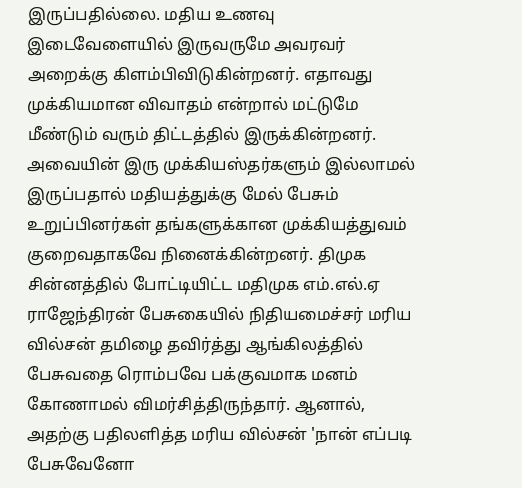இருப்பதில்லை. மதிய உணவு இடைவேளையில் இருவருமே அவரவர் அறைக்கு கிளம்பிவிடுகின்றனர். எதாவது முக்கியமான விவாதம் என்றால் மட்டுமே மீண்டும் வரும் திட்டத்தில் இருக்கின்றனர். அவையின் இரு முக்கியஸ்தர்களும் இல்லாமல் இருப்பதால் மதியத்துக்கு மேல் பேசும் உறுப்பினர்கள் தங்களுக்கான முக்கியத்துவம் குறைவதாகவே நினைக்கின்றனர். திமுக சின்னத்தில் போட்டியிட்ட மதிமுக எம்.எல்.ஏ ராஜேந்திரன் பேசுகையில் நிதியமைச்சர் மரிய வில்சன் தமிழை தவிர்த்து ஆங்கிலத்தில் பேசுவதை ரொம்பவே பக்குவமாக மனம் கோணாமல் விமர்சித்திருந்தார். ஆனால், அதற்கு பதிலளித்த மரிய வில்சன் 'நான் எப்படி பேசுவேனோ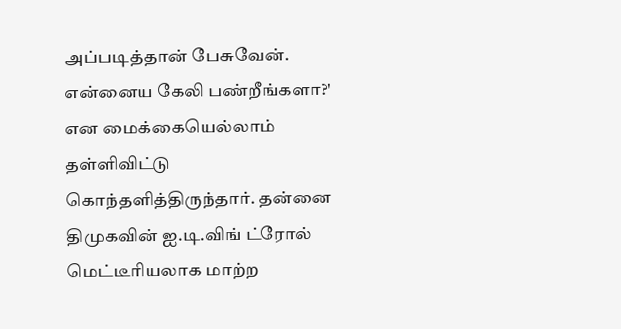அப்படித்தான் பேசுவேன். என்னைய கேலி பண்றீங்களா?' என மைக்கையெல்லாம் தள்ளிவிட்டு கொந்தளித்திருந்தார். தன்னை திமுகவின் ஐ.டி.விங் ட்ரோல் மெட்டீரியலாக மாற்ற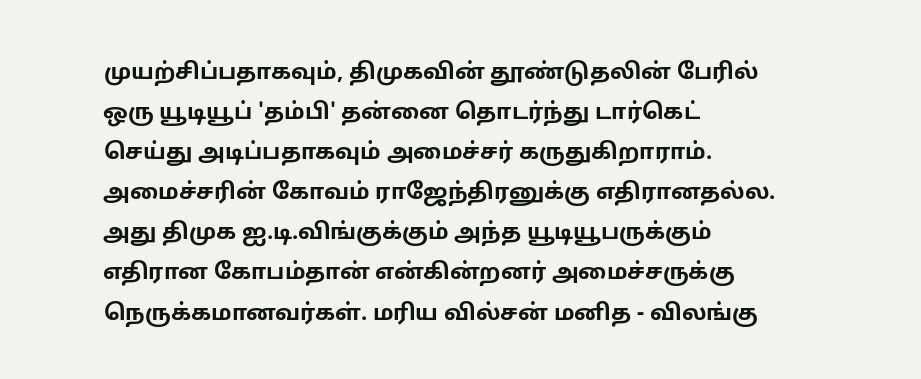முயற்சிப்பதாகவும், திமுகவின் தூண்டுதலின் பேரில் ஒரு யூடியூப் 'தம்பி' தன்னை தொடர்ந்து டார்கெட் செய்து அடிப்பதாகவும் அமைச்சர் கருதுகிறாராம். அமைச்சரின் கோவம் ராஜேந்திரனுக்கு எதிரானதல்ல. அது திமுக ஐ.டி.விங்குக்கும் அந்த யூடியூபருக்கும் எதிரான கோபம்தான் என்கின்றனர் அமைச்சருக்கு நெருக்கமானவர்கள். மரிய வில்சன் மனித - விலங்கு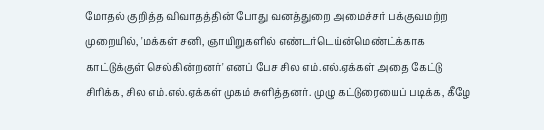மோதல் குறித்த விவாதத்தின் போது வனத்துறை அமைச்சர் பக்குவமற்ற முறையில், 'மக்கள் சனி, ஞாயிறுகளில் எண்டர்டெய்ன்மெண்ட்க்காக காட்டுக்குள் செல்கின்றனர்' எனப் பேச சில எம்.எல்.ஏக்கள் அதை கேட்டு சிரிக்க, சில எம்.எல்.ஏக்கள் முகம் சுளித்தனர். முழு கட்டுரையைப் படிக்க, கீழே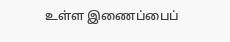உள்ள இணைப்பைப்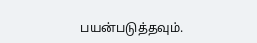பயன்படுத்தவும்.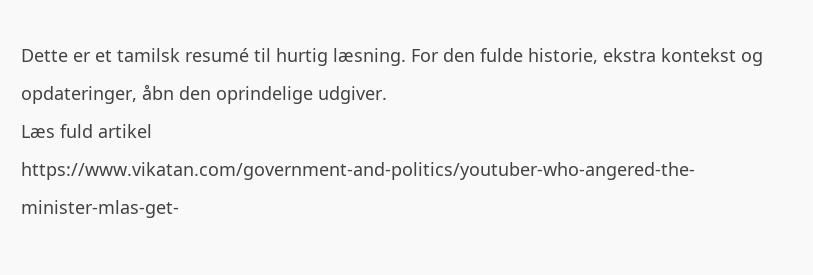Dette er et tamilsk resumé til hurtig læsning. For den fulde historie, ekstra kontekst og opdateringer, åbn den oprindelige udgiver.
Læs fuld artikel
https://www.vikatan.com/government-and-politics/youtuber-who-angered-the-minister-mlas-get-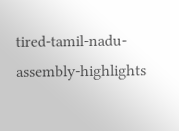tired-tamil-nadu-assembly-highlights